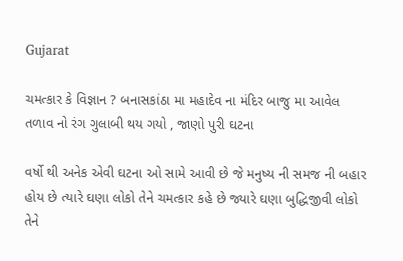Gujarat

ચમત્કાર કે વિજ્ઞાન ? બનાસકાંઠા મા મહાદેવ ના મંદિર બાજુ મા આવેલ તળાવ નો રંગ ગુલાબી થય ગયો , જાણો પુરી ઘટના

વર્ષો થી અનેક એવી ઘટના ઓ સામે આવી છે જે મનુષ્ય ની સમજ ની બહાર હોય છે ત્યારે ઘણા લોકો તેને ચમત્કાર કહે છે જ્યારે ઘણા બુદ્ધિજીવી લોકો તેને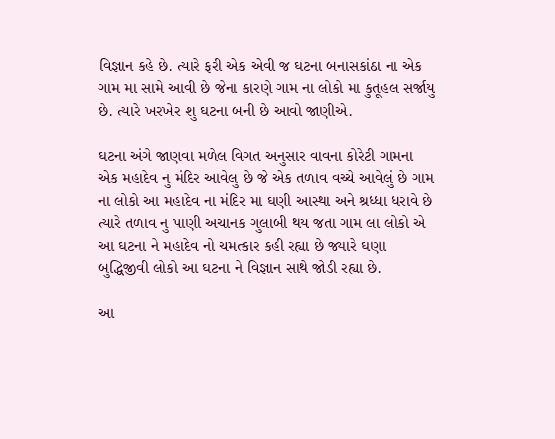વિજ્ઞાન કહે છે. ત્યારે ફરી એક એવી જ ઘટના બનાસકાંઠા ના એક ગામ મા સામે આવી છે જેના કારણે ગામ ના લોકો મા કુતૂહલ સર્જાયુ છે. ત્યારે ખરખેર શુ ઘટના બની છે આવો જાણીએ.

ઘટના અંગે જાણવા મળેલ વિગત અનુસાર વાવના કોરેટી ગામના એક મહાદેવ નુ મંદિર આવેલુ છે જે એક તળાવ વચ્ચે આવેલું છે ગામ ના લોકો આ મહાદેવ ના મંદિર મા ઘણી આસ્થા અને શ્રધ્ધા ધરાવે છે ત્યારે તળાવ નુ પાણી અચાનક ગુલાબી થય જતા ગામ લા લોકો એ આ ઘટના ને મહાદેવ નો ચમત્કાર કહી રહ્યા છે જ્યારે ઘણા બુદ્ધિજીવી લોકો આ ઘટના ને વિજ્ઞાન સાથે જોડી રહ્યા છે.

આ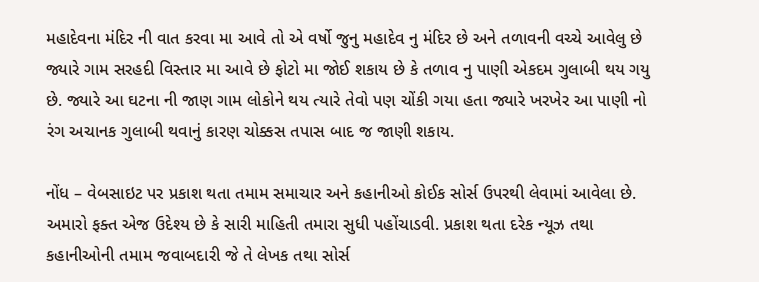મહાદેવના મંદિર ની વાત કરવા મા આવે તો એ વર્ષો જુનુ મહાદેવ નુ મંદિર છે અને તળાવની વચ્ચે આવેલુ છે જ્યારે ગામ સરહદી વિસ્તાર મા આવે છે ફોટો મા જોઈ શકાય છે કે તળાવ નુ પાણી એકદમ ગુલાબી થય ગયુ છે. જ્યારે આ ઘટના ની જાણ ગામ લોકોને થય ત્યારે તેવો પણ ચોંકી ગયા હતા જ્યારે ખરખેર આ પાણી નો રંગ અચાનક ગુલાબી થવાનું કારણ ચોક્કસ તપાસ બાદ જ જાણી શકાય.

નોંધ – વેબસાઇટ પર પ્રકાશ થતા તમામ સમાચાર અને કહાનીઓ કોઈક સોર્સ ઉપરથી લેવામાં આવેલા છે. અમારો ફક્ત એજ ઉદેશ્ય છે કે સારી માહિતી તમારા સુધી પહોંચાડવી. પ્રકાશ થતા દરેક ન્યૂઝ તથા કહાનીઓની તમામ જવાબદારી જે તે લેખક તથા સોર્સ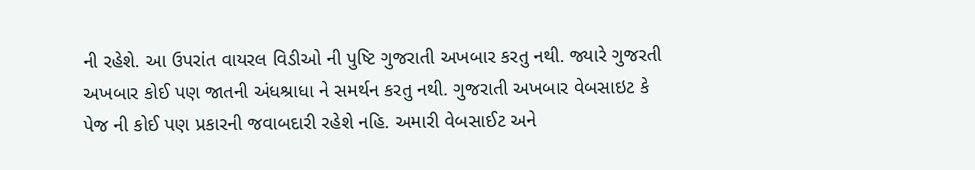ની રહેશે. આ ઉપરાંત વાયરલ વિડીઓ ની પુષ્ટિ ગુજરાતી અખબાર કરતુ નથી. જ્યારે ગુજરતી અખબાર કોઈ પણ જાતની અંધશ્રાધા ને સમર્થન કરતુ નથી. ગુજરાતી અખબાર વેબસાઇટ કે પેજ ની કોઈ પણ પ્રકારની જવાબદારી રહેશે નહિ. અમારી વેબસાઈટ અને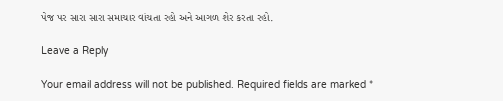પેજ પર સારા સારા સમાચાર વાંચતા રહો અને આગળ શેર કરતા રહો.

Leave a Reply

Your email address will not be published. Required fields are marked *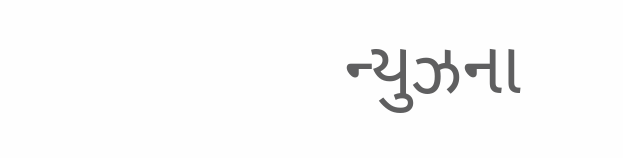ન્યુઝના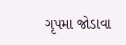ગૃપમા જોડાવા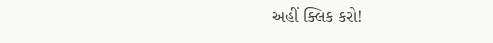અહીં ક્લિક કરો!